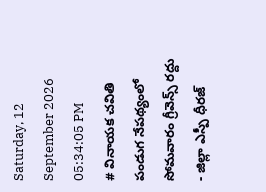Saturday, 12 September 2026 05:34:05 PM
# వినాయక చవితి పండుగ నేపథ్యంలో సోమవారం గ్రీవెన్స్ రద్దు - జిల్లా ఎస్పీ ధీరజ్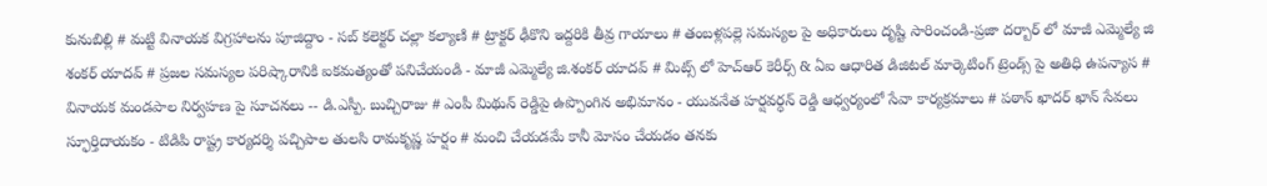కునుబిల్లి # మట్టి వినాయక విగ్రహాలను పూజిద్దాం - సబ్ కలెక్టర్ చల్లా కల్యాణి # ట్రాక్టర్ ఢీకొని ఇద్దరికి తీవ్ర గాయాలు # తంబళ్లపల్లె సమస్యల పై అధికారులు దృష్టి సారించండి-ప్రజా దర్బార్ లో మాజీ ఎమ్మెల్యే జి శంకర్ యాదవ్ # ప్రజల సమస్యల పరిష్కారానికి ఐకమత్యంతో పనిచేయండి - మాజీ ఎమ్మెల్యే జి.శంకర్ యాదవ్ # మిట్స్ లో హెచ్‌ఆర్ కెరీర్స్ & ఏఐ ఆధారిత డిజిటల్ మార్కెటింగ్ ట్రెండ్స్ పై అతిధి ఉపన్యాస # వినాయక మండపాల నిర్వహణ పై సూచనలు -- డి.ఎస్పీ. బుచ్చిరాజు # ఎంపీ మిథున్ రెడ్డిపై ఉప్పొంగిన అభిమానం - యువనేత హర్షవర్ధన్ రెడ్డి ఆధ్వర్యంలో సేవా కార్యక్రమాలు # పఠాన్ ఖాదర్ ఖాన్ సేవలు స్ఫూర్తిదాయకం - టిడిపి రాష్ట్ర కార్యదర్శి పచ్చిపాల తులసి రామకృష్ణ హర్షం # మంచి చేయడమే కానీ మోసం చేయడం తనకు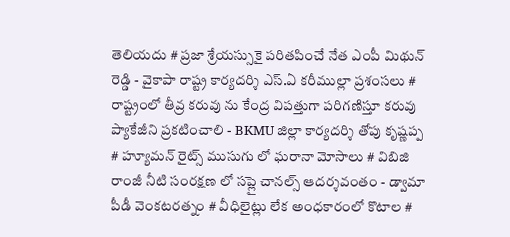తెలియదు # ప్రజా శ్రేయస్సుకై పరితపించే నేత ఎంపీ మిథున్ రెడ్డి - వైకాపా రాష్ట్ర కార్యదర్శి ఎస్.ఏ కరీముల్లా ప్రశంసలు # రాష్ట్రంలో తీవ్ర కరువు ను కేంద్ర విపత్తుగా పరిగణిస్తూ కరువు ప్యాకేజీని ప్రకటించాలి - BKMU జిల్లా కార్యదర్శి తోపు కృష్ణప్ప # హ్యూమన్ రైట్స్ ముసుగు లో ఘరానా మోసాలు # విబిజి రాంజీ నీటి సంరక్షణ లో సప్లై చానల్స్ ఆదర్శవంతం - డ్వామా పీడీ వెంకటరత్నం # వీధిలైట్లు లేక అంధకారంలో కొటాల #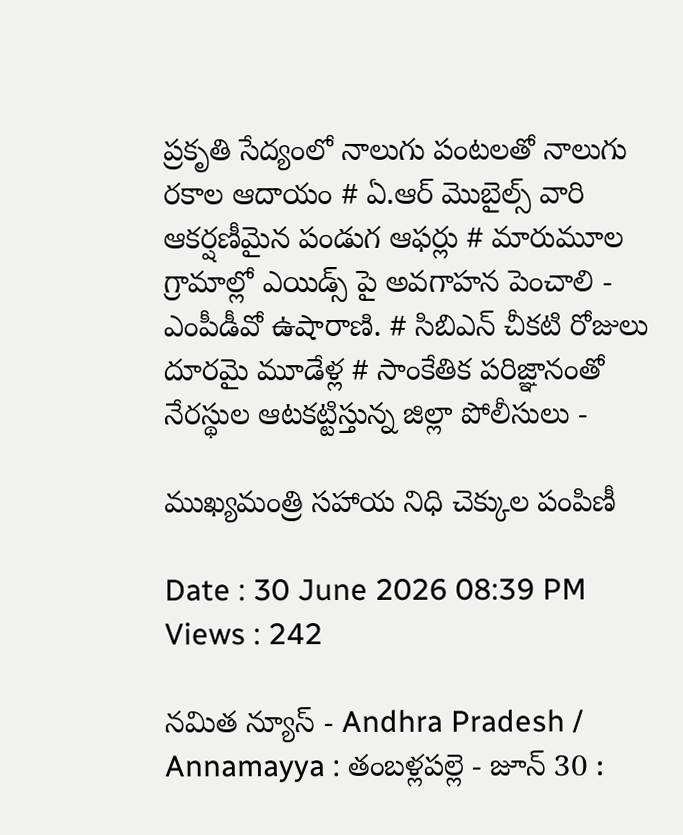ప్రకృతి సేద్యంలో నాలుగు పంటలతో నాలుగు రకాల ఆదాయం # ఏ.ఆర్ మొబైల్స్ వారి ఆకర్షణీమైన పండుగ ఆఫర్లు # మారుమూల గ్రామాల్లో ఎయిడ్స్ పై అవగాహన పెంచాలి - ఎంపీడీవో ఉషారాణి. # సిబిఎన్ చీకటి రోజులు దూరమై మూడేళ్ల # సాంకేతిక పరిజ్ఞానంతో నేరస్థుల ఆటకట్టిస్తున్న జిల్లా పోలీసులు -

ముఖ్యమంత్రి సహాయ నిధి చెక్కుల పంపిణీ

Date : 30 June 2026 08:39 PM Views : 242

నమిత న్యూస్ - Andhra Pradesh / Annamayya : తంబళ్లపల్లె - జూన్ 30 :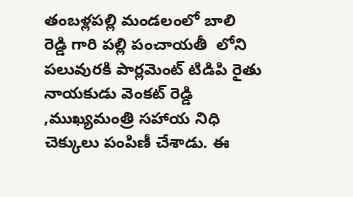తంబళ్లపల్లి మండలంలో బాలి రెడ్డి గారి పల్లి పంచాయతీ ‌ లోని పలువురకి పార్లమెంట్ టిడిపి రైతు నాయకుడు వెంకట్ రెడ్డి ,ముఖ్యమంత్రి సహాయ నిధి చెక్కులు పంపిణీ చేశాడు. ఈ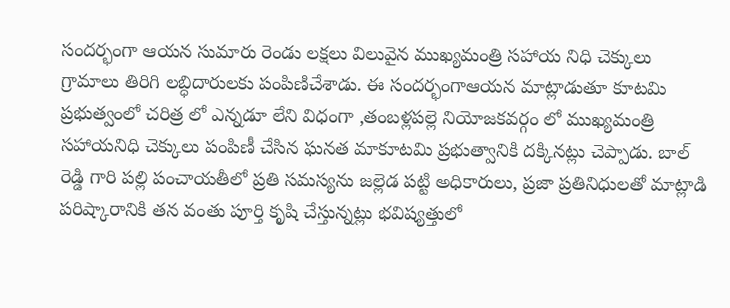సందర్భంగా ఆయన సుమారు రెండు లక్షలు విలువైన ముఖ్యమంత్రి సహాయ నిధి చెక్కులు గ్రామాలు తిరిగి లబ్ధిదారులకు పంపిణిచేశాడు. ఈ సందర్భంగాఆయన మాట్లాడుతూ కూటమి ప్రభుత్వంలో చరిత్ర లో ఎన్నడూ లేని విధంగా ,తంబళ్లపల్లె నియోజకవర్గం లో ముఖ్యమంత్రి సహాయనిధి చెక్కులు పంపిణీ చేసిన ఘనత మాకూటమి ప్రభుత్వానికి దక్కినట్లు చెప్పాడు. బాల్ రెడ్డి గారి పల్లి పంచాయతీలో ప్రతి సమస్యను జల్లెడ పట్టి అధికారులు, ప్రజా ప్రతినిధులతో మాట్లాడి పరిష్కారానికి తన వంతు పూర్తి కృషి చేస్తున్నట్లు భవిష్యత్తులో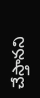చేస్తానని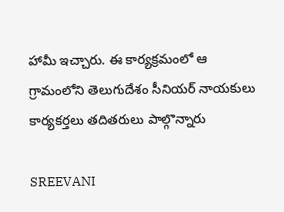హామీ ఇచ్చారు. ఈ కార్యక్రమంలో ఆ గ్రామంలోని తెలుగుదేశం సీనియర్ నాయకులు కార్యకర్తలు తదితరులు పాల్గొన్నారు

SREEVANI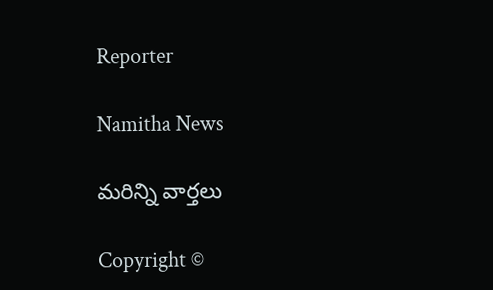Reporter

Namitha News

మరిన్ని వార్తలు

Copyright ©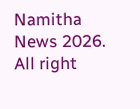Namitha News 2026. All right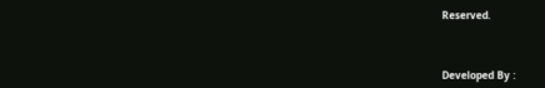Reserved.



Developed By :